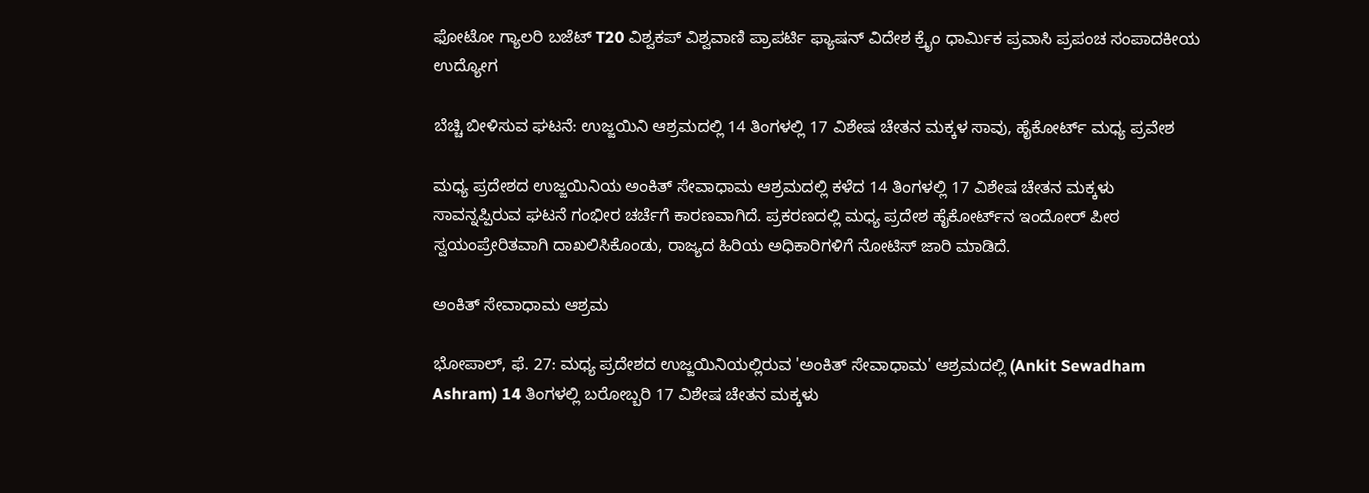ಫೋಟೋ ಗ್ಯಾಲರಿ ಬಜೆಟ್ T20 ವಿಶ್ವಕಪ್ ವಿಶ್ವವಾಣಿ ಪ್ರಾಪರ್ಟಿ ಫ್ಯಾಷನ್ ವಿದೇಶ ಕ್ರೈಂ ಧಾರ್ಮಿಕ ಪ್ರವಾಸಿ ಪ್ರಪಂಚ ಸಂಪಾದಕೀಯ ಉದ್ಯೋಗ

ಬೆಚ್ಚಿ ಬೀಳಿಸುವ ಘಟನೆ: ಉಜ್ಜಯಿನಿ ಆಶ್ರಮದಲ್ಲಿ 14 ತಿಂಗಳಲ್ಲಿ 17 ವಿಶೇಷ ಚೇತನ ಮಕ್ಕಳ ಸಾವು, ಹೈಕೋರ್ಟ್ ಮಧ್ಯ ಪ್ರವೇಶ

ಮಧ್ಯ ಪ್ರದೇಶದ ಉಜ್ಜಯಿನಿಯ ಅಂಕಿತ್ ಸೇವಾಧಾಮ ಆಶ್ರಮದಲ್ಲಿ ಕಳೆದ 14 ತಿಂಗಳಲ್ಲಿ 17 ವಿಶೇಷ ಚೇತನ ಮಕ್ಕಳು ಸಾವನ್ನಪ್ಪಿರುವ ಘಟನೆ ಗಂಭೀರ ಚರ್ಚೆಗೆ ಕಾರಣವಾಗಿದೆ. ಪ್ರಕರಣದಲ್ಲಿ ಮಧ್ಯ ಪ್ರದೇಶ ಹೈಕೋರ್ಟ್‌ನ ಇಂದೋರ್ ಪೀಠ ಸ್ವಯಂಪ್ರೇರಿತವಾಗಿ ದಾಖಲಿಸಿಕೊಂಡು, ರಾಜ್ಯದ ಹಿರಿಯ ಅಧಿಕಾರಿಗಳಿಗೆ ನೋಟಿಸ್ ಜಾರಿ ಮಾಡಿದೆ.

ಅಂಕಿತ್ ಸೇವಾಧಾಮ ಆಶ್ರಮ

ಭೋಪಾಲ್‌, ಫೆ. 27: ಮಧ್ಯ ಪ್ರದೇಶದ ಉಜ್ಜಯಿನಿಯಲ್ಲಿರುವ 'ಅಂಕಿತ್ ಸೇವಾಧಾಮ' ಆಶ್ರಮದಲ್ಲಿ (Ankit Sewadham Ashram) 14 ತಿಂಗಳಲ್ಲಿ ಬರೋಬ್ಬರಿ 17 ವಿಶೇಷ ಚೇತನ ಮಕ್ಕಳು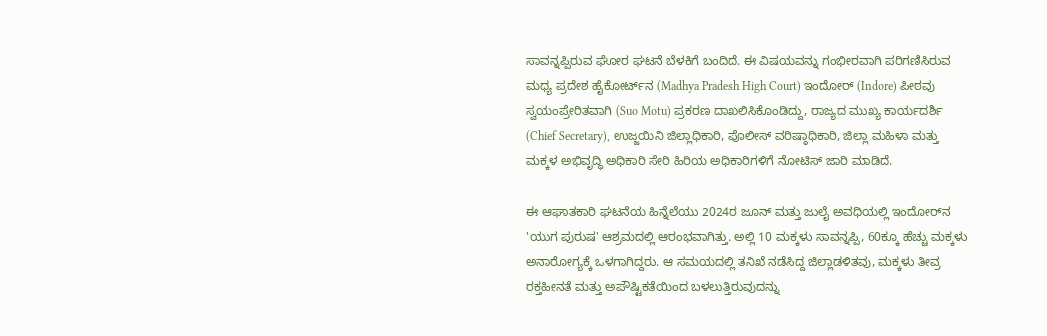ಸಾವನ್ನಪ್ಪಿರುವ ಘೋರ ಘಟನೆ ಬೆಳಕಿಗೆ ಬಂದಿದೆ. ಈ ವಿಷಯವನ್ನು ಗಂಭೀರವಾಗಿ ಪರಿಗಣಿಸಿರುವ ಮಧ್ಯ ಪ್ರದೇಶ ಹೈಕೋರ್ಟ್‌ನ (Madhya Pradesh High Court) ಇಂದೋರ್ (Indore) ಪೀಠವು ಸ್ವಯಂಪ್ರೇರಿತವಾಗಿ (Suo Motu) ಪ್ರಕರಣ ದಾಖಲಿಸಿಕೊಂಡಿದ್ದು, ರಾಜ್ಯದ ಮುಖ್ಯ ಕಾರ್ಯದರ್ಶಿ (Chief Secretary), ಉಜ್ಜಯಿನಿ ಜಿಲ್ಲಾಧಿಕಾರಿ, ಪೊಲೀಸ್ ವರಿಷ್ಠಾಧಿಕಾರಿ, ಜಿಲ್ಲಾ ಮಹಿಳಾ ಮತ್ತು ಮಕ್ಕಳ ಅಭಿವೃದ್ಧಿ ಅಧಿಕಾರಿ ಸೇರಿ ಹಿರಿಯ ಅಧಿಕಾರಿಗಳಿಗೆ ನೋಟಿಸ್ ಜಾರಿ ಮಾಡಿದೆ.

ಈ ಆಘಾತಕಾರಿ ಘಟನೆಯ ಹಿನ್ನೆಲೆಯು 2024ರ ಜೂನ್ ಮತ್ತು ಜುಲೈ ಅವಧಿಯಲ್ಲಿ ಇಂದೋರ್‌ನ 'ಯುಗ ಪುರುಷ' ಆಶ್ರಮದಲ್ಲಿ ಆರಂಭವಾಗಿತ್ತು. ಅಲ್ಲಿ 10 ಮಕ್ಕಳು ಸಾವನ್ನಪ್ಪಿ, 60ಕ್ಕೂ ಹೆಚ್ಚು ಮಕ್ಕಳು ಅನಾರೋಗ್ಯಕ್ಕೆ ಒಳಗಾಗಿದ್ದರು. ಆ ಸಮಯದಲ್ಲಿ ತನಿಖೆ ನಡೆಸಿದ್ದ ಜಿಲ್ಲಾಡಳಿತವು, ಮಕ್ಕಳು ತೀವ್ರ ರಕ್ತಹೀನತೆ ಮತ್ತು ಅಪೌಷ್ಟಿಕತೆಯಿಂದ ಬಳಲುತ್ತಿರುವುದನ್ನು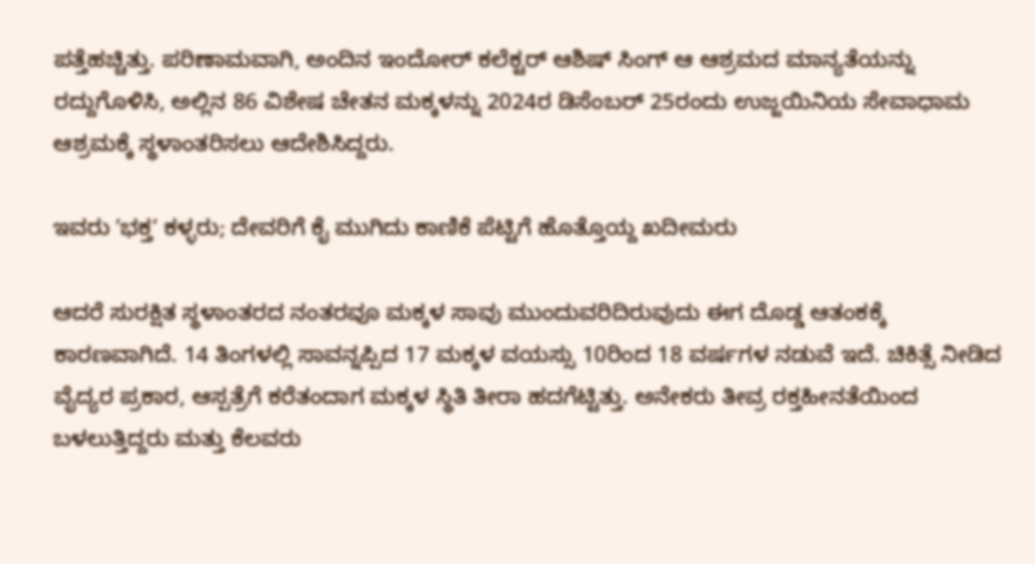ಪತ್ತೆಹಚ್ಚಿತ್ತು. ಪರಿಣಾಮವಾಗಿ, ಅಂದಿನ ಇಂದೋರ್ ಕಲೆಕ್ಟರ್ ಆಶಿಷ್ ಸಿಂಗ್ ಆ ಆಶ್ರಮದ ಮಾನ್ಯತೆಯನ್ನು ರದ್ದುಗೊಳಿಸಿ, ಅಲ್ಲಿನ 86 ವಿಶೇಷ ಚೇತನ ಮಕ್ಕಳನ್ನು 2024ರ ಡಿಸೆಂಬರ್ 25ರಂದು ಉಜ್ಜಯಿನಿಯ ಸೇವಾಧಾಮ ಆಶ್ರಮಕ್ಕೆ ಸ್ಥಳಾಂತರಿಸಲು ಆದೇಶಿಸಿದ್ದರು.

ಇವರು ʼಭಕ್ತʼ ಕಳ್ಳರು; ದೇವರಿಗೆ ಕೈ ಮುಗಿದು ಕಾಣಿಕೆ ಪೆಟ್ಟಿಗೆ ಹೊತ್ತೊಯ್ದ ಖದೀಮರು

ಆದರೆ ಸುರಕ್ಷಿತ ಸ್ಥಳಾಂತರದ ನಂತರವೂ ಮಕ್ಕಳ ಸಾವು ಮುಂದುವರಿದಿರುವುದು ಈಗ ದೊಡ್ಡ ಆತಂಕಕ್ಕೆ ಕಾರಣವಾಗಿದೆ. 14 ತಿಂಗಳಲ್ಲಿ ಸಾವನ್ನಪ್ಪಿದ 17 ಮಕ್ಕಳ ವಯಸ್ಸು 10ರಿಂದ 18 ವರ್ಷಗಳ ನಡುವೆ ಇದೆ. ಚಿಕಿತ್ಸೆ ನೀಡಿದ ವೈದ್ಯರ ಪ್ರಕಾರ, ಆಸ್ಪತ್ರೆಗೆ ಕರೆತಂದಾಗ ಮಕ್ಕಳ ಸ್ಥಿತಿ ತೀರಾ ಹದಗೆಟ್ಟಿತ್ತು. ಅನೇಕರು ತೀವ್ರ ರಕ್ತಹೀನತೆಯಿಂದ ಬಳಲುತ್ತಿದ್ದರು ಮತ್ತು ಕೆಲವರು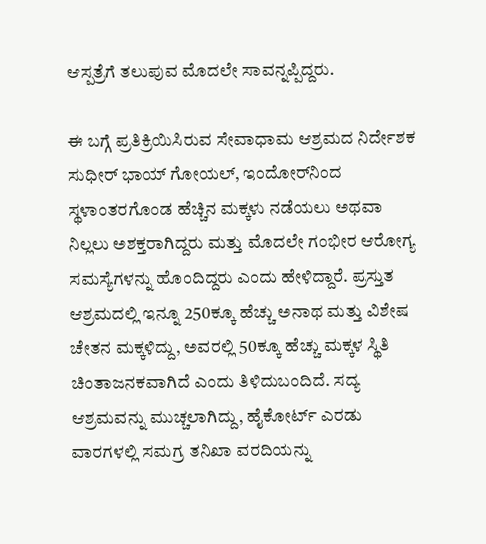ಆಸ್ಪತ್ರೆಗೆ ತಲುಪುವ ಮೊದಲೇ ಸಾವನ್ನಪ್ಪಿದ್ದರು.

ಈ ಬಗ್ಗೆ ಪ್ರತಿಕ್ರಿಯಿಸಿರುವ ಸೇವಾಧಾಮ ಆಶ್ರಮದ ನಿರ್ದೇಶಕ ಸುಧೀರ್ ಭಾಯ್ ಗೋಯಲ್, ಇಂದೋರ್‌ನಿಂದ ಸ್ಥಳಾಂತರಗೊಂಡ ಹೆಚ್ಚಿನ ಮಕ್ಕಳು ನಡೆಯಲು ಅಥವಾ ನಿಲ್ಲಲು ಅಶಕ್ತರಾಗಿದ್ದರು ಮತ್ತು ಮೊದಲೇ ಗಂಭೀರ ಆರೋಗ್ಯ ಸಮಸ್ಯೆಗಳನ್ನು ಹೊಂದಿದ್ದರು ಎಂದು ಹೇಳಿದ್ದಾರೆ. ಪ್ರಸ್ತುತ ಆಶ್ರಮದಲ್ಲಿ ಇನ್ನೂ 250ಕ್ಕೂ ಹೆಚ್ಚು ಅನಾಥ ಮತ್ತು ವಿಶೇಷ ಚೇತನ ಮಕ್ಕಳಿದ್ದು, ಅವರಲ್ಲಿ 50ಕ್ಕೂ ಹೆಚ್ಚು ಮಕ್ಕಳ ಸ್ಥಿತಿ ಚಿಂತಾಜನಕವಾಗಿದೆ ಎಂದು ತಿಳಿದುಬಂದಿದೆ. ಸದ್ಯ ಆಶ್ರಮವನ್ನು ಮುಚ್ಚಲಾಗಿದ್ದು, ಹೈಕೋರ್ಟ್ ಎರಡು ವಾರಗಳಲ್ಲಿ ಸಮಗ್ರ ತನಿಖಾ ವರದಿಯನ್ನು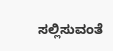ಸಲ್ಲಿಸುವಂತೆ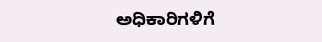ಅಧಿಕಾರಿಗಳಿಗೆ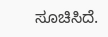ಸೂಚಿಸಿದೆ.